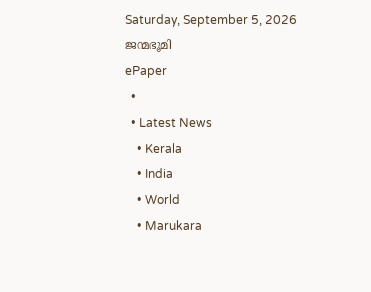Saturday, September 5, 2026
ജന്മഭൂമി
ePaper
  •
  • Latest News
    • Kerala
    • India
    • World
    • Marukara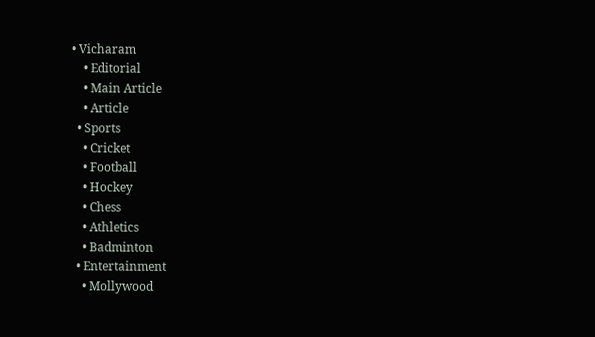• Vicharam
    • Editorial
    • Main Article
    • Article
  • Sports
    • Cricket
    • Football
    • Hockey
    • Chess
    • Athletics
    • Badminton
  • Entertainment
    • Mollywood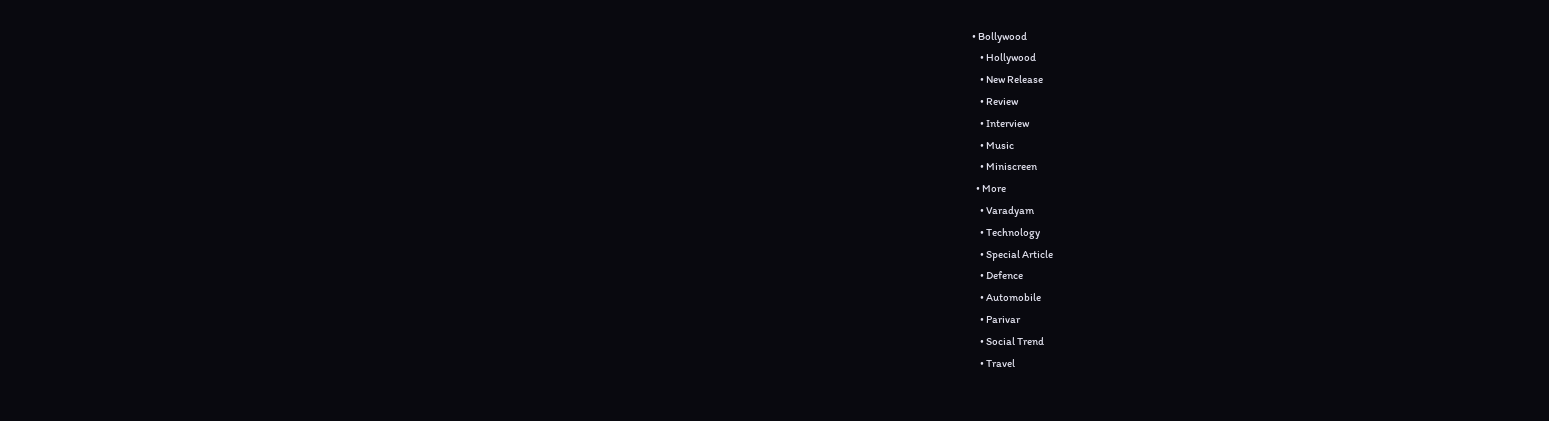• Bollywood
    • Hollywood
    • New Release
    • Review
    • Interview
    • Music
    • Miniscreen
  • More
    • Varadyam
    • Technology
    • Special Article
    • Defence
    • Automobile
    • Parivar
    • Social Trend
    • Travel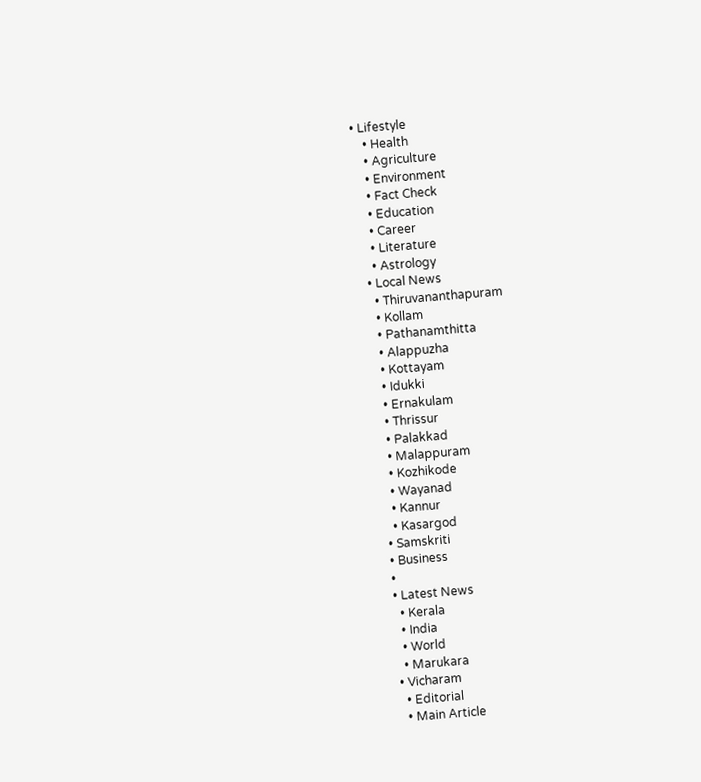• Lifestyle
    • Health
    • Agriculture
    • Environment
    • Fact Check
    • Education
    • Career
    • Literature
    • Astrology
  • Local News
    • Thiruvananthapuram
    • Kollam
    • Pathanamthitta
    • Alappuzha
    • Kottayam
    • Idukki
    • Ernakulam
    • Thrissur
    • Palakkad
    • Malappuram
    • Kozhikode
    • Wayanad
    • Kannur
    • Kasargod
  • Samskriti
  • Business
  •
  • Latest News
    • Kerala
    • India
    • World
    • Marukara
  • Vicharam
    • Editorial
    • Main Article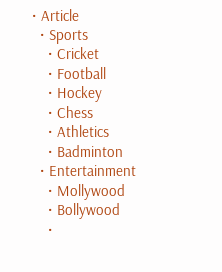• Article
  • Sports
    • Cricket
    • Football
    • Hockey
    • Chess
    • Athletics
    • Badminton
  • Entertainment
    • Mollywood
    • Bollywood
    •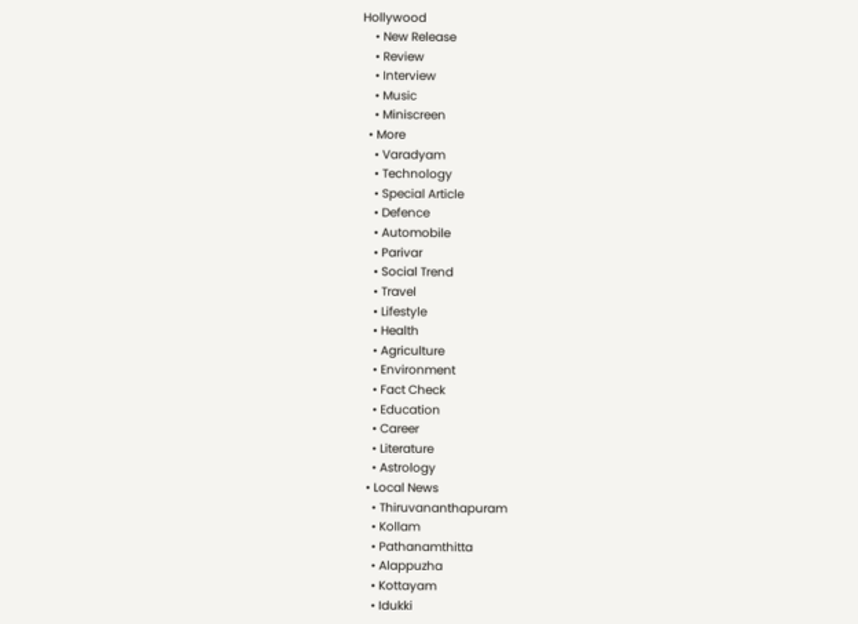Hollywood
    • New Release
    • Review
    • Interview
    • Music
    • Miniscreen
  • More
    • Varadyam
    • Technology
    • Special Article
    • Defence
    • Automobile
    • Parivar
    • Social Trend
    • Travel
    • Lifestyle
    • Health
    • Agriculture
    • Environment
    • Fact Check
    • Education
    • Career
    • Literature
    • Astrology
  • Local News
    • Thiruvananthapuram
    • Kollam
    • Pathanamthitta
    • Alappuzha
    • Kottayam
    • Idukki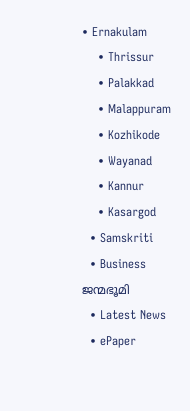• Ernakulam
    • Thrissur
    • Palakkad
    • Malappuram
    • Kozhikode
    • Wayanad
    • Kannur
    • Kasargod
  • Samskriti
  • Business
ജന്മഭൂമി
  • Latest News
  • ePaper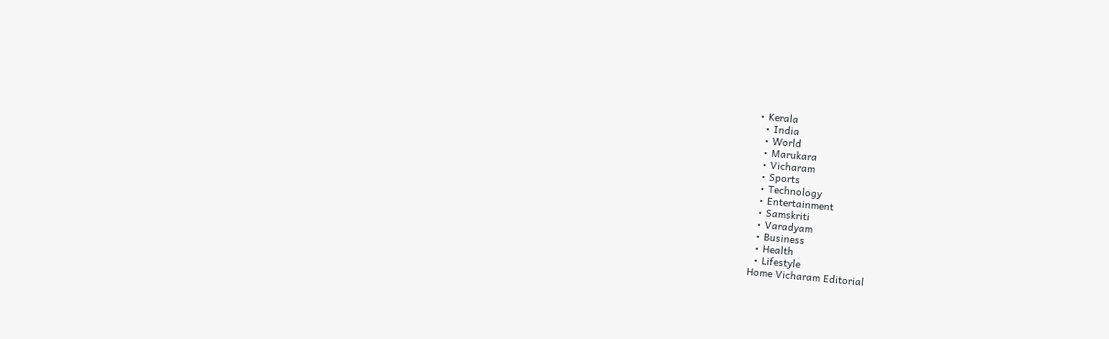• Kerala
  • India
  • World
  • Marukara
  • Vicharam
  • Sports
  • Technology
  • Entertainment
  • Samskriti
  • Varadyam
  • Business
  • Health
  • Lifestyle
Home Vicharam Editorial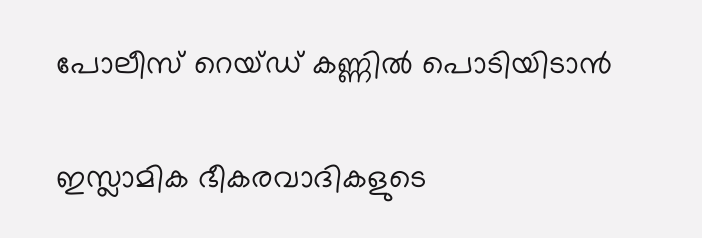പോലീസ് റെയ്ഡ് കണ്ണില്‍ പൊടിയിടാന്‍

ഇസ്ലാമിക ഭീകരവാദികളുടെ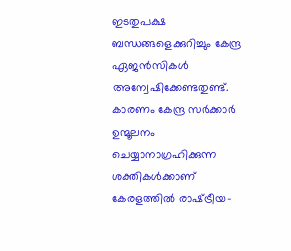ഇടതുപക്ഷ ബന്ധങ്ങളെക്കുറിച്ചും കേന്ദ്ര ഏജന്‍സികള്‍ അന്വേഷിക്കേണ്ടതുണ്ട്. കാരണം കേന്ദ്ര സര്‍ക്കാര്‍ ഉന്മൂലനം ചെയ്യാനാഗ്രഹിക്കുന്ന ശക്തികള്‍ക്കാണ് കേരളത്തില്‍ രാഷ്‌ട്രീയ-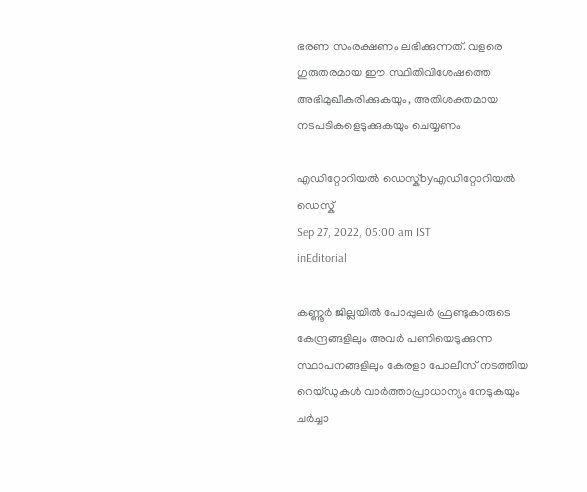ഭരണ സംരക്ഷണം ലഭിക്കുന്നത്. വളരെ ഗുരുതരമായ ഈ സ്ഥിതിവിശേഷത്തെ അഭിമുഖീകരിക്കുകയും, അതിശക്തമായ നടപടികളെടുക്കുകയും ചെയ്യണം

എഡിറ്റോറിയൽ ഡെസ്ക്byഎഡിറ്റോറിയൽ ഡെസ്ക്
Sep 27, 2022, 05:00 am IST
inEditorial

കണ്ണൂര്‍ ജില്ലയില്‍ പോപ്പുലര്‍ ഫ്രണ്ടുകാരുടെ കേന്ദ്രങ്ങളിലും അവര്‍ പണിയെടുക്കുന്ന സ്ഥാപനങ്ങളിലും കേരളാ പോലീസ് നടത്തിയ റെയ്ഡുകള്‍ വാര്‍ത്താപ്രാധാന്യം നേടുകയും ചര്‍ച്ചാ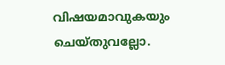വിഷയമാവുകയും ചെയ്തുവല്ലോ.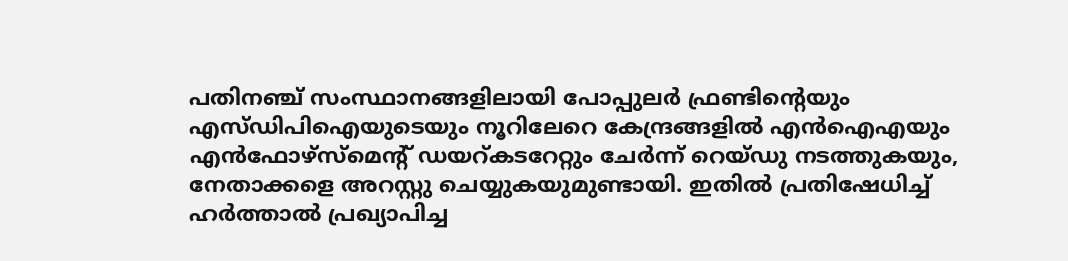പതിനഞ്ച് സംസ്ഥാനങ്ങളിലായി പോപ്പുലര്‍ ഫ്രണ്ടിന്റെയും എസ്ഡിപിഐയുടെയും നൂറിലേറെ കേന്ദ്രങ്ങളില്‍ എന്‍ഐഎയും എന്‍ഫോഴ്‌സ്‌മെന്റ് ഡയറ്കടറേറ്റും ചേര്‍ന്ന് റെയ്ഡു നടത്തുകയും, നേതാക്കളെ അറസ്റ്റു ചെയ്യുകയുമുണ്ടായി. ഇതില്‍ പ്രതിഷേധിച്ച് ഹര്‍ത്താല്‍ പ്രഖ്യാപിച്ച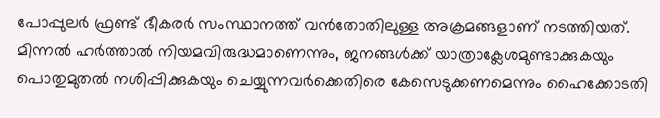പോപ്പുലര്‍ ഫ്രണ്ട് ഭീകരര്‍ സംസ്ഥാനത്ത് വന്‍തോതിലുള്ള അക്രമങ്ങളാണ് നടത്തിയത്. മിന്നല്‍ ഹര്‍ത്താല്‍ നിയമവിരുദ്ധമാണെന്നും, ജനങ്ങള്‍ക്ക് യാത്രാക്ലേശമുണ്ടാക്കുകയും പൊതുമുതല്‍ നശിപ്പിക്കുകയും ചെയ്യുന്നവര്‍ക്കെതിരെ കേസെടുക്കണമെന്നും ഹൈക്കോടതി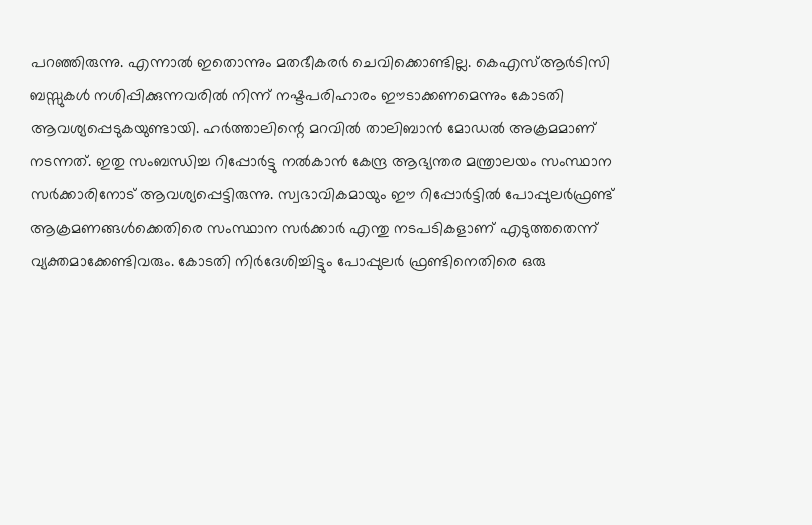പറഞ്ഞിരുന്നു. എന്നാല്‍ ഇതൊന്നും മതഭീകരര്‍ ചെവിക്കൊണ്ടില്ല. കെഎസ്ആര്‍ടിസി ബസ്സുകള്‍ നശിപ്പിക്കുന്നവരില്‍ നിന്ന് നഷ്ടപരിഹാരം ഈടാക്കണമെന്നും കോടതി ആവശ്യപ്പെടുകയുണ്ടായി. ഹര്‍ത്താലിന്റെ മറവില്‍ താലിബാന്‍ മോഡല്‍ അക്രമമാണ് നടന്നത്. ഇതു സംബന്ധിച്ച റിപ്പോര്‍ട്ടു നല്‍കാന്‍ കേന്ദ്ര ആഭ്യന്തര മന്ത്രാലയം സംസ്ഥാന സര്‍ക്കാരിനോട് ആവശ്യപ്പെട്ടിരുന്നു. സ്വഭാവികമായും ഈ റിപ്പോര്‍ട്ടില്‍ പോപ്പുലര്‍ഫ്രണ്ട് ആക്രമണങ്ങള്‍ക്കെതിരെ സംസ്ഥാന സര്‍ക്കാര്‍ എന്തു നടപടികളാണ് എടുത്തതെന്ന് വ്യക്തമാക്കേണ്ടിവരും. കോടതി നിര്‍ദേശിച്ചിട്ടും പോപ്പുലര്‍ ഫ്രണ്ടിനെതിരെ ഒരു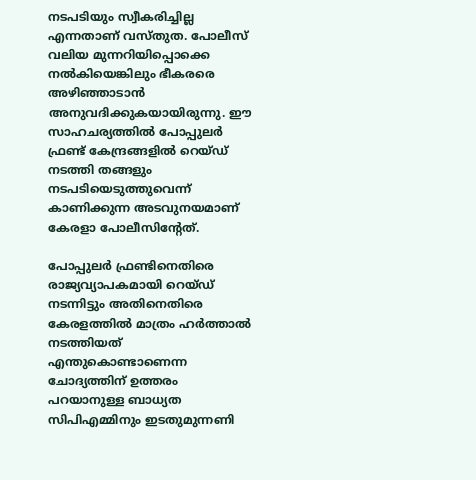നടപടിയും സ്വീകരിച്ചില്ല എന്നതാണ് വസ്തുത. പോലീസ് വലിയ മുന്നറിയിപ്പൊക്കെ നല്‍കിയെങ്കിലും ഭീകരരെ അഴിഞ്ഞാടാന്‍ അനുവദിക്കുകയായിരുന്നു. ഈ സാഹചര്യത്തില്‍ പോപ്പുലര്‍ ഫ്രണ്ട് കേന്ദ്രങ്ങളില്‍ റെയ്ഡ് നടത്തി തങ്ങളും നടപടിയെടുത്തുവെന്ന് കാണിക്കുന്ന അടവുനയമാണ് കേരളാ പോലീസിന്റേത്.

പോപ്പുലര്‍ ഫ്രണ്ടിനെതിരെ രാജ്യവ്യാപകമായി റെയ്ഡ് നടന്നിട്ടും അതിനെതിരെ കേരളത്തില്‍ മാത്രം ഹര്‍ത്താല്‍ നടത്തിയത് എന്തുകൊണ്ടാണെന്ന ചോദ്യത്തിന് ഉത്തരം പറയാനുള്ള ബാധ്യത സിപിഎമ്മിനും ഇടതുമുന്നണി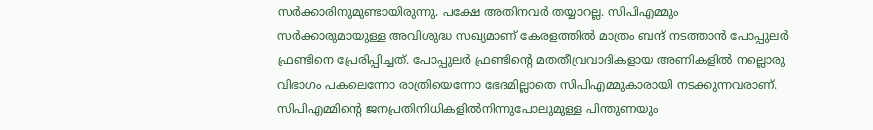സര്‍ക്കാരിനുമുണ്ടായിരുന്നു. പക്ഷേ അതിനവര്‍ തയ്യാറല്ല. സിപിഎമ്മും സര്‍ക്കാരുമായുള്ള അവിശുദ്ധ സഖ്യമാണ് കേരളത്തില്‍ മാത്രം ബന്ദ് നടത്താന്‍ പോപ്പുലര്‍ ഫ്രണ്ടിനെ പ്രേരിപ്പിച്ചത്. പോപ്പുലര്‍ ഫ്രണ്ടിന്റെ മതതീവ്രവാദികളായ അണികളില്‍ നല്ലൊരു വിഭാഗം പകലെന്നോ രാത്രിയെന്നോ ഭേദമില്ലാതെ സിപിഎമ്മുകാരായി നടക്കുന്നവരാണ്. സിപിഎമ്മിന്റെ ജനപ്രതിനിധികളില്‍നിന്നുപോലുമുള്ള പിന്തുണയും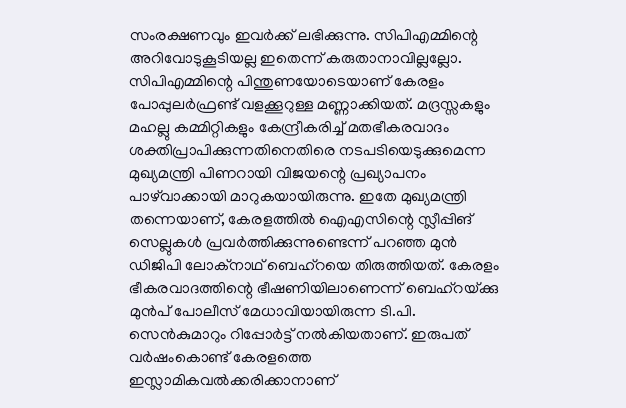സംരക്ഷണവും ഇവര്‍ക്ക് ലഭിക്കുന്നു. സിപിഎമ്മിന്റെ അറിവോടുകൂടിയല്ല ഇതെന്ന് കരുതാനാവില്ലല്ലോ. സിപിഎമ്മിന്റെ പിന്തുണയോടെയാണ് കേരളം പോപ്പുലര്‍ഫ്രണ്ട് വളക്കൂറുള്ള മണ്ണാക്കിയത്. മദ്രസ്സകളും മഹല്ലു കമ്മിറ്റികളും കേന്ദ്രീകരിച്ച് മതഭീകരവാദം ശക്തിപ്രാപിക്കുന്നതിനെതിരെ നടപടിയെടുക്കുമെന്ന മുഖ്യമന്ത്രി പിണറായി വിജയന്റെ പ്രഖ്യാപനം പാഴ്‌വാക്കായി മാറുകയായിരുന്നു. ഇതേ മുഖ്യമന്ത്രി തന്നെയാണ്, കേരളത്തില്‍ ഐഎസിന്റെ സ്ലീപ്പിങ് സെല്ലുകള്‍ പ്രവര്‍ത്തിക്കുന്നുണ്ടെന്ന് പറഞ്ഞ മുന്‍ ഡിജിപി ലോക്‌നാഥ് ബെഹ്‌റയെ തിരുത്തിയത്. കേരളം ഭീകരവാദത്തിന്റെ ഭീഷണിയിലാണെന്ന് ബെഹ്‌റയ്‌ക്കു മുന്‍പ് പോലീസ് മേധാവിയായിരുന്ന ടി.പി. സെന്‍കുമാറും റിപ്പോര്‍ട്ട് നല്‍കിയതാണ്. ഇരുപത് വര്‍ഷംകൊണ്ട് കേരളത്തെ ഇസ്ലാമികവല്‍ക്കരിക്കാനാണ്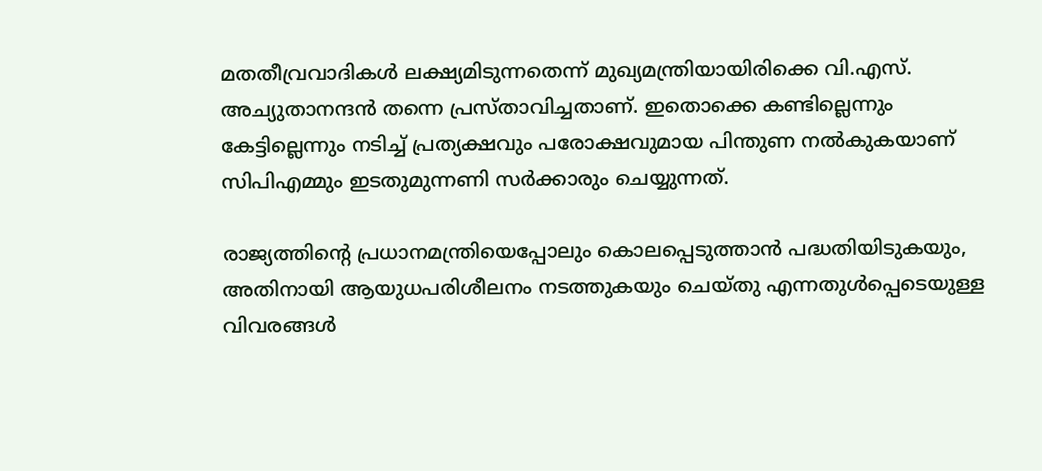മതതീവ്രവാദികള്‍ ലക്ഷ്യമിടുന്നതെന്ന് മുഖ്യമന്ത്രിയായിരിക്കെ വി.എസ്. അച്യുതാനന്ദന്‍ തന്നെ പ്രസ്താവിച്ചതാണ്. ഇതൊക്കെ കണ്ടില്ലെന്നും കേട്ടില്ലെന്നും നടിച്ച് പ്രത്യക്ഷവും പരോക്ഷവുമായ പിന്തുണ നല്‍കുകയാണ് സിപിഎമ്മും ഇടതുമുന്നണി സര്‍ക്കാരും ചെയ്യുന്നത്.

രാജ്യത്തിന്റെ പ്രധാനമന്ത്രിയെപ്പോലും കൊലപ്പെടുത്താന്‍ പദ്ധതിയിടുകയും, അതിനായി ആയുധപരിശീലനം നടത്തുകയും ചെയ്തു എന്നതുള്‍പ്പെടെയുള്ള വിവരങ്ങള്‍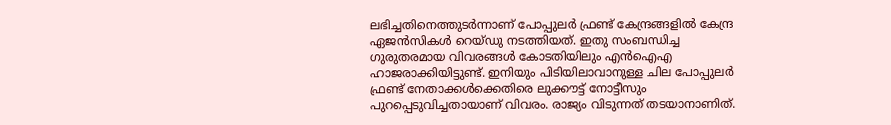ലഭിച്ചതിനെത്തുടര്‍ന്നാണ് പോപ്പുലര്‍ ഫ്രണ്ട് കേന്ദ്രങ്ങളില്‍ കേന്ദ്ര ഏജന്‍സികള്‍ റെയ്ഡു നടത്തിയത്. ഇതു സംബന്ധിച്ച ഗുരുതരമായ വിവരങ്ങള്‍ കോടതിയിലും എന്‍ഐഎ ഹാജരാക്കിയിട്ടുണ്ട്. ഇനിയും പിടിയിലാവാനുള്ള ചില പോപ്പുലര്‍ ഫ്രണ്ട് നേതാക്കള്‍ക്കെതിരെ ലുക്കൗട്ട് നോട്ടീസും പുറപ്പെടുവിച്ചതായാണ് വിവരം. രാജ്യം വിടുന്നത് തടയാനാണിത്.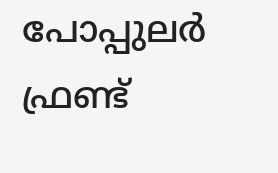പോപ്പുലര്‍ ഫ്രണ്ട്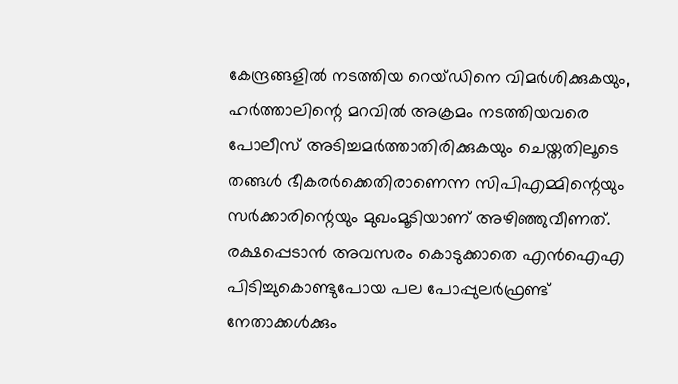കേന്ദ്രങ്ങളില്‍ നടത്തിയ റെയ്ഡിനെ വിമര്‍ശിക്കുകയും, ഹര്‍ത്താലിന്റെ മറവില്‍ അക്രമം നടത്തിയവരെ പോലീസ് അടിച്ചമര്‍ത്താതിരിക്കുകയും ചെയ്തതിലൂടെ തങ്ങള്‍ ഭീകരര്‍ക്കെതിരാണെന്ന സിപിഎമ്മിന്റെയും സര്‍ക്കാരിന്റെയും മുഖംമൂടിയാണ് അഴിഞ്ഞുവീണത്. രക്ഷപ്പെടാന്‍ അവസരം കൊടുക്കാതെ എന്‍ഐഎ പിടിച്ചുകൊണ്ടുപോയ പല പോപ്പുലര്‍ഫ്രണ്ട് നേതാക്കള്‍ക്കും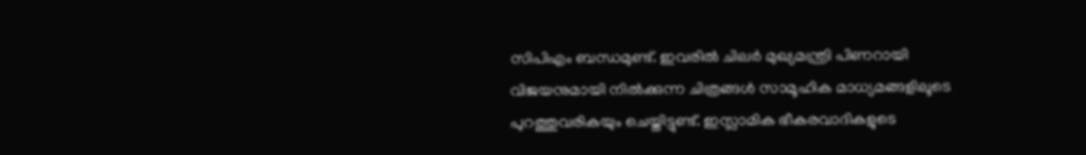സിപിഎം ബന്ധമുണ്ട്. ഇവരില്‍ ചിലര്‍ മുഖ്യമന്ത്രി പിണറായി വിജയനുമായി നില്‍ക്കുന്ന ചിത്രങ്ങള്‍ സാമൂഹിക മാധ്യമങ്ങളിലൂടെ പുറത്തുവരികയും ചെയ്തിട്ടുണ്ട്. ഇസ്ലാമിക ഭീകരവാദികളുടെ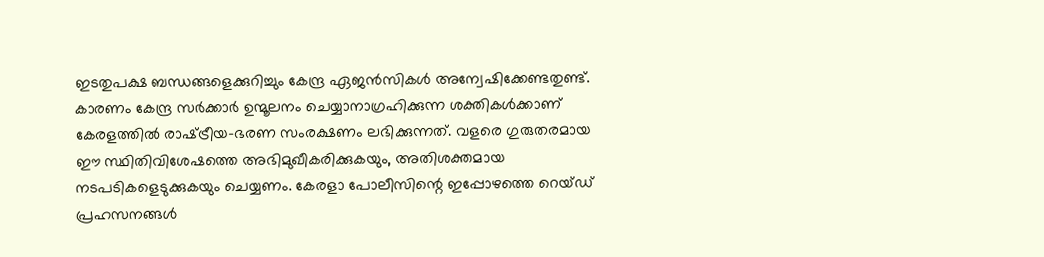ഇടതുപക്ഷ ബന്ധങ്ങളെക്കുറിച്ചും കേന്ദ്ര ഏജന്‍സികള്‍ അന്വേഷിക്കേണ്ടതുണ്ട്. കാരണം കേന്ദ്ര സര്‍ക്കാര്‍ ഉന്മൂലനം ചെയ്യാനാഗ്രഹിക്കുന്ന ശക്തികള്‍ക്കാണ് കേരളത്തില്‍ രാഷ്‌ട്രീയ-ഭരണ സംരക്ഷണം ലഭിക്കുന്നത്. വളരെ ഗുരുതരമായ ഈ സ്ഥിതിവിശേഷത്തെ അഭിമുഖീകരിക്കുകയും, അതിശക്തമായ നടപടികളെടുക്കുകയും ചെയ്യണം. കേരളാ പോലീസിന്റെ ഇപ്പോഴത്തെ റെയ്ഡ് പ്രഹസനങ്ങള്‍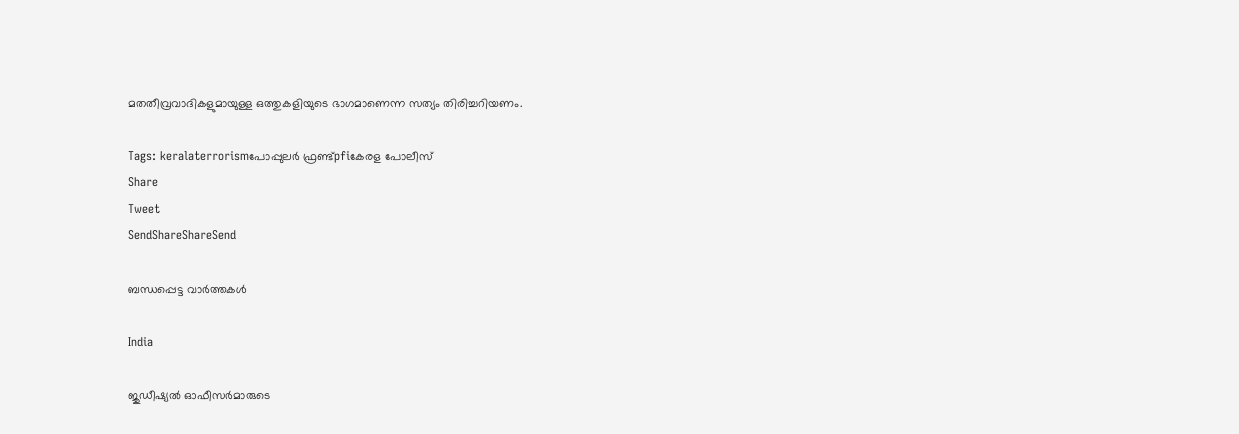മതതീവ്രവാദികളുമായുള്ള ഒത്തുകളിയുടെ ഭാഗമാണെന്ന സത്യം തിരിച്ചറിയണം.

Tags: keralaterrorismപോപ്പുലര്‍ ഫ്രണ്ട്pfiകേരള പോലീസ്
Share
Tweet
SendShareShareSend

ബന്ധപ്പെട്ട വാര്‍ത്തകള്‍

India

ജുഡീഷ്യല്‍ ഓഫീസര്‍മാരുടെ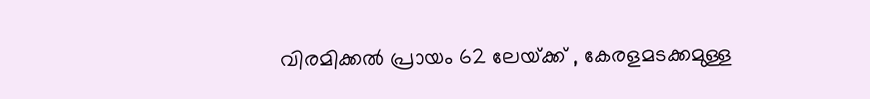വിരമിക്കല്‍ പ്രായം 62 ലേയ്‌ക്ക് , കേരളമടക്കമുള്ള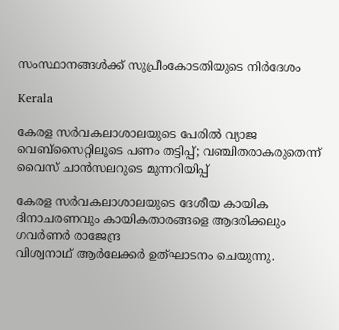സംസ്ഥാനങ്ങള്‍ക്ക് സുപ്രീംകോടതിയുടെ നിര്‍ദേശം

Kerala

കേരള സര്‍വകലാശാലയുടെ പേരില്‍ വ്യാജ വെബ്സൈറ്റിലൂടെ പണം തട്ടിപ്പ്; വഞ്ചിതരാകരുതെന്ന് വൈസ് ചാന്‍സലറുടെ മുന്നറിയിപ്പ്

കേരള സര്‍വകലാശാലയുടെ ദേശീയ കായിക ദിനാചരണവും കായികതാരങ്ങളെ ആദരിക്കലും ഗവര്‍ണര്‍ രാജേന്ദ്ര
വിശ്വനാഥ് ആര്‍ലേക്കര്‍ ഉത്ഘാടനം ചെയുന്നു.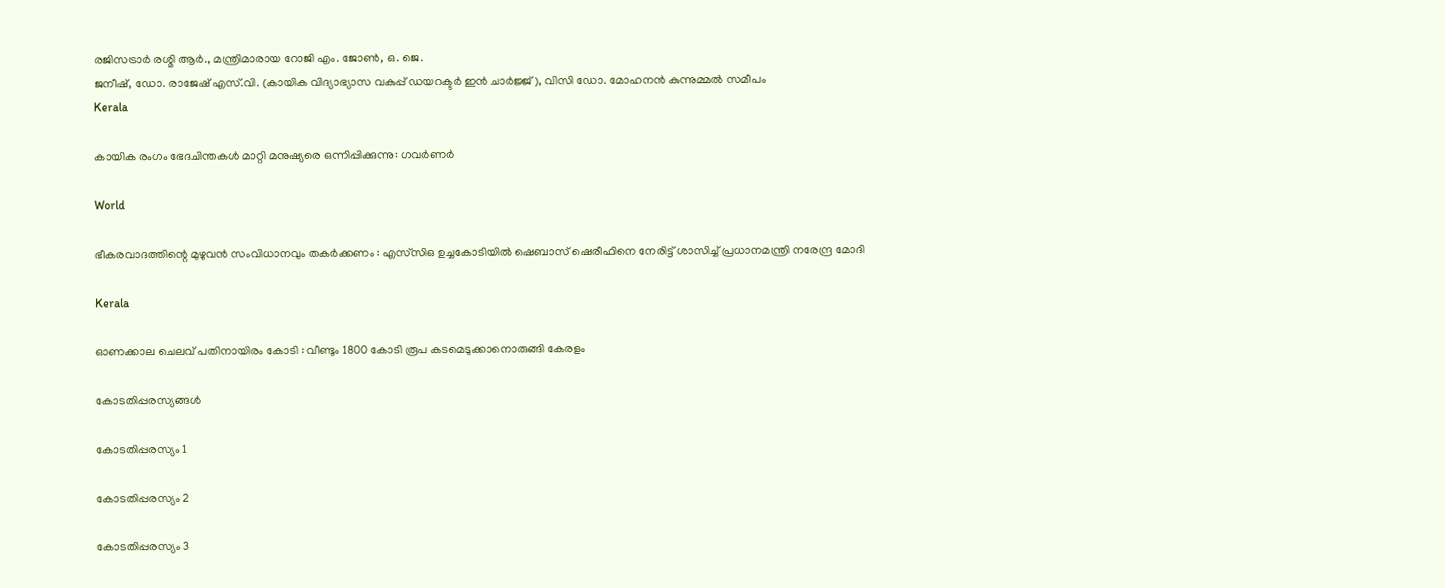രജിസട്രാര്‍ രശ്മി ആര്‍., മന്ത്രിമാരായ റോജി എം. ജോണ്‍, ഒ. ജെ.
ജനീഷ്, ഡോ. രാജേഷ് എസ്.വി. (കായിക വിദ്യാഭ്യാസ വകുപ്പ് ഡയറക്ടര്‍ ഇന്‍ ചാര്‍ജ്ജ്), വിസി ഡോ. മോഹനന്‍ കുന്നുമ്മല്‍ സമീപം
Kerala

കായിക രംഗം ഭേദചിന്തകള്‍ മാറ്റി മനുഷ്യരെ ഒന്നിപ്പിക്കുന്നു: ഗവര്‍ണര്‍

World

ഭീകരവാദത്തിന്റെ മുഴുവൻ സംവിധാനവും തകർക്കണം : എസ്‌സി‌ഒ ഉച്ചകോടിയിൽ ഷെബാസ് ഷെരീഫിനെ നേരിട്ട് ശാസിച്ച് പ്രധാനമന്ത്രി നരേന്ദ്ര മോദി

Kerala

ഓണക്കാല ചെലവ് പതിനായിരം കോടി : വീണ്ടും 1800 കോടി രൂപ കടമെടുക്കാനൊരുങ്ങി കേരളം

കോടതിപ്പരസ്യങ്ങള്‍

കോടതിപ്പരസ്യം 1

കോടതിപ്പരസ്യം 2

കോടതിപ്പരസ്യം 3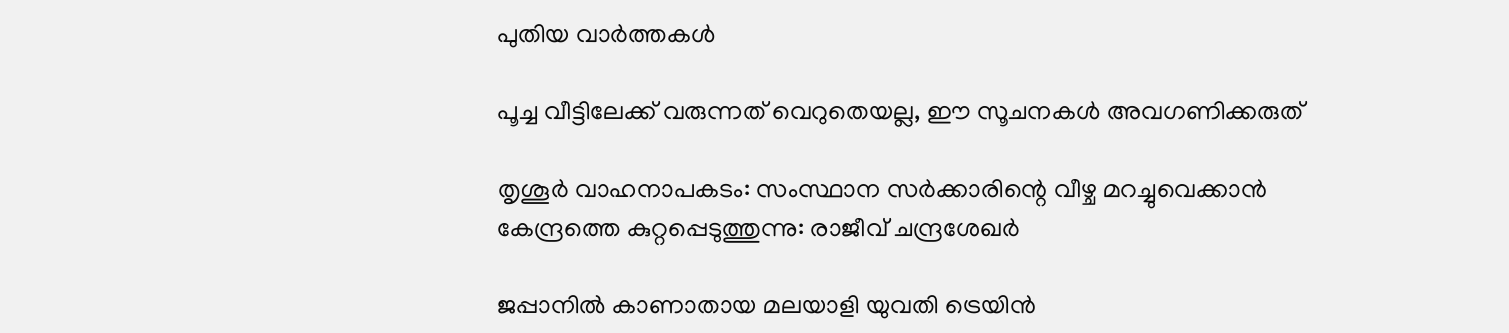പുതിയ വാര്‍ത്തകള്‍

പൂച്ച വീട്ടിലേക്ക് വരുന്നത് വെറുതെയല്ല, ഈ സൂചനകൾ അവഗണിക്കരുത്

തൃശൂര്‍ വാഹനാപകടം: സംസ്ഥാന സര്‍ക്കാരിന്റെ വീഴ്ച മറച്ചുവെക്കാന്‍ കേന്ദ്രത്തെ കുറ്റപ്പെടുത്തുന്നു: രാജീവ് ചന്ദ്രശേഖര്‍

ജപ്പാനില്‍ കാണാതായ മലയാളി യുവതി ട്രെയിന്‍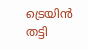ട്രെയിന്‍ തട്ടി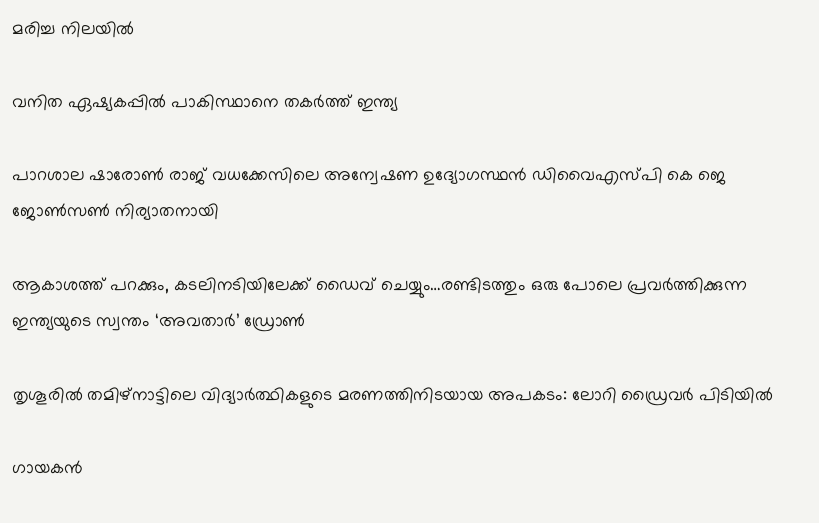മരിച്ച നിലയില്‍

വനിത ഏഷ്യകപ്പില്‍ പാകിസ്ഥാനെ തകര്‍ത്ത് ഇന്ത്യ

പാറശാല ഷാരോണ്‍ രാജ് വധക്കേസിലെ അന്വേഷണ ഉദ്യോഗസ്ഥന്‍ ഡിവൈഎസ്പി കെ ജെ ജോണ്‍സണ്‍ നിര്യാതനായി

ആകാശത്ത് പറക്കും, കടലിനടിയിലേക്ക് ഡൈവ് ചെയ്യും…രണ്ടിടത്തും ഒരു പോലെ പ്രവര്‍ത്തിക്കുന്ന ഇന്ത്യയുടെ സ്വന്തം ‘അവതാർ’ ഡ്രോണ്‍

തൃശൂരില്‍ തമിഴ്നാട്ടിലെ വിദ്യാര്‍ത്ഥികളുടെ മരണത്തിനിടയായ അപകടം: ലോറി ഡ്രൈവര്‍ പിടിയില്‍

ഗായകന്‍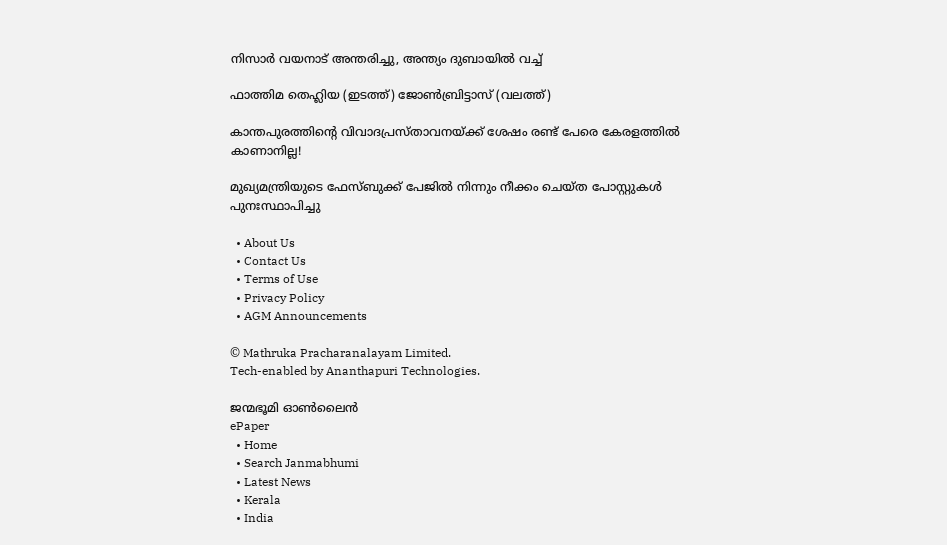നിസാര്‍ വയനാട് അന്തരിച്ചു, അന്ത്യം ദുബായില്‍ വച്ച്

ഫാത്തിമ തെഹ്ലിയ (ഇടത്ത്) ജോണ്‍ബ്രിട്ടാസ് (വലത്ത്)

കാന്തപുരത്തിന്റെ വിവാദപ്രസ്താവനയ്‌ക്ക് ശേഷം രണ്ട് പേരെ കേരളത്തില്‍ കാണാനില്ല!

മുഖ്യമന്ത്രിയുടെ ഫേസ്ബുക്ക് പേജില്‍ നിന്നും നീക്കം ചെയ്ത പോസ്റ്റുകള്‍ പുനഃസ്ഥാപിച്ചു

  • About Us
  • Contact Us
  • Terms of Use
  • Privacy Policy
  • AGM Announcements

© Mathruka Pracharanalayam Limited.
Tech-enabled by Ananthapuri Technologies.

ജന്മഭൂമി ഓണ്‍ലൈന്‍
ePaper
  • Home
  • Search Janmabhumi
  • Latest News
  • Kerala
  • India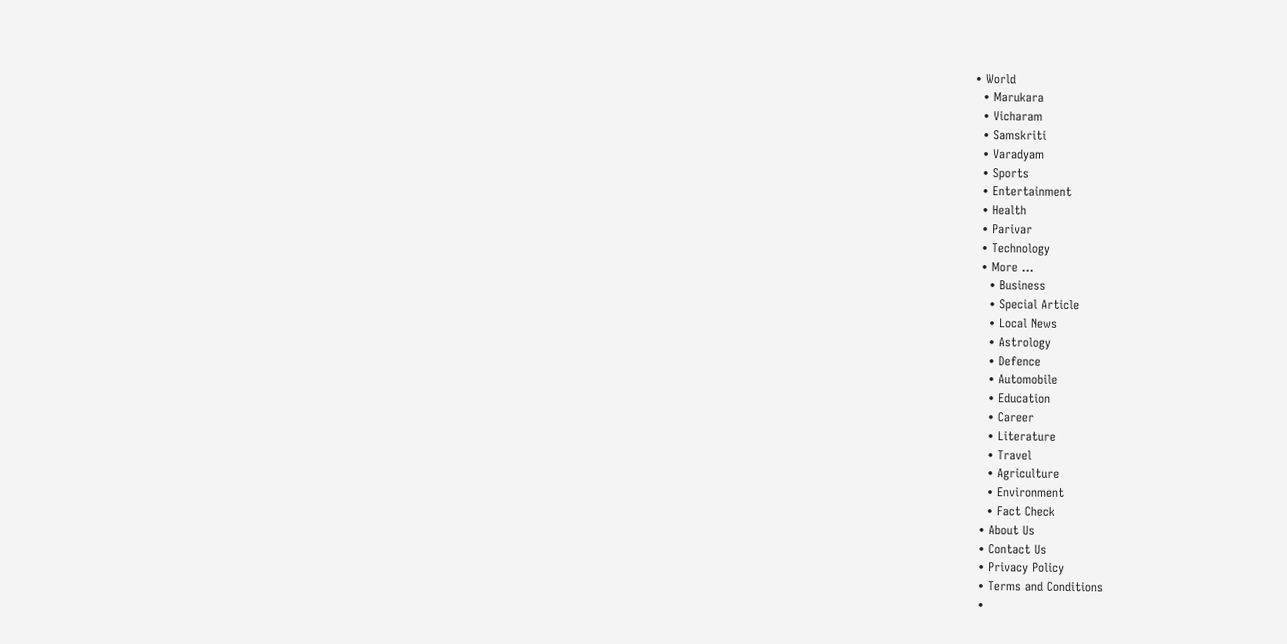• World
  • Marukara
  • Vicharam
  • Samskriti
  • Varadyam
  • Sports
  • Entertainment
  • Health
  • Parivar
  • Technology
  • More …
    • Business
    • Special Article
    • Local News
    • Astrology
    • Defence
    • Automobile
    • Education
    • Career
    • Literature
    • Travel
    • Agriculture
    • Environment
    • Fact Check
  • About Us
  • Contact Us
  • Privacy Policy
  • Terms and Conditions
  •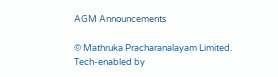AGM Announcements

© Mathruka Pracharanalayam Limited.
Tech-enabled by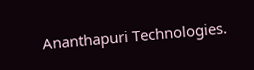Ananthapuri Technologies.